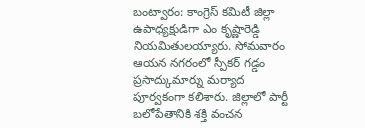బంట్వారం: కాంగ్రెస్ కమిటీ జిల్లా ఉపాధ్యక్షుడిగా ఎం కృష్ణారెడ్డి నియమితులయ్యారు. సోమవారం ఆయన నగరంలో స్పీకర్ గడ్డం ప్రసాద్కుమార్ను మర్యాద పూర్వకంగా కలిశారు. జిల్లాలో పార్టీ బలోపేతానికి శక్తి వంచన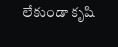లేకుండా కృషి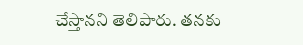చేస్తానని తెలిపారు. తనకు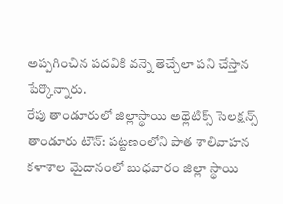అప్పగించిన పదవికి వన్నె తెచ్చేలా పని చేస్తాన పేర్కొన్నారు.
రేపు తాండూరులో జిల్లాస్థాయి అథ్లెటిక్స్ సెలక్షన్స్
తాండూరు టౌన్: పట్టణంలోని పాత శాలివాహన కళాశాల మైదానంలో బుధవారం జిల్లా స్థాయి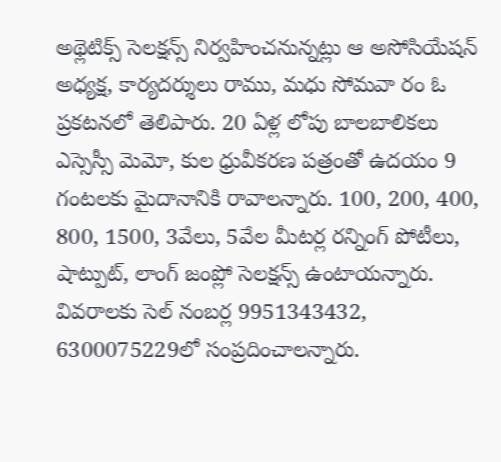అథ్లెటిక్స్ సెలక్షన్స్ నిర్వహించనున్నట్లు ఆ అసోసియేషన్ అధ్యక్ష, కార్యదర్శులు రాము, మధు సోమవా రం ఓ ప్రకటనలో తెలిపారు. 20 ఏళ్ల లోపు బాలబాలికలు ఎస్సెస్సీ మెమో, కుల ధ్రువీకరణ పత్రంతో ఉదయం 9 గంటలకు మైదానానికి రావాలన్నారు. 100, 200, 400, 800, 1500, 3వేలు, 5వేల మీటర్ల రన్నింగ్ పోటీలు, షాట్పుట్, లాంగ్ జంప్లో సెలక్షన్స్ ఉంటాయన్నారు. వివరాలకు సెల్ నంబర్ల 9951343432, 6300075229లో సంప్రదించాలన్నారు.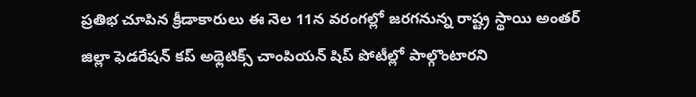ప్రతిభ చూపిన క్రీడాకారులు ఈ నెల 11న వరంగల్లో జరగనున్న రాష్ట్ర స్థాయి అంతర్ జిల్లా ఫెడరేషన్ కప్ అథ్లెటిక్స్ చాంపియన్ షిప్ పోటీల్లో పాల్గొంటారని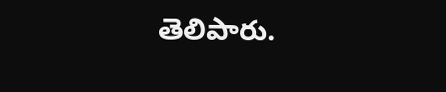తెలిపారు.